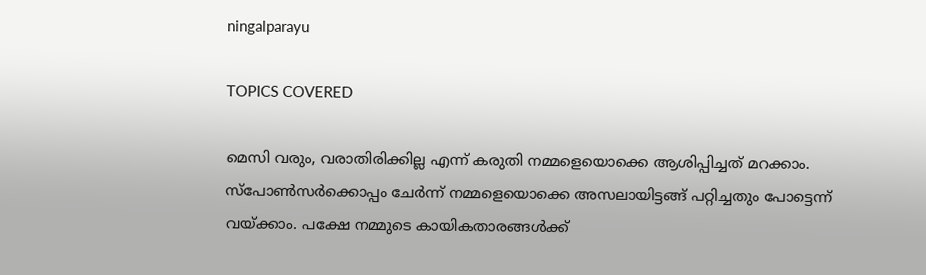ningalparayu

TOPICS COVERED

മെസി വരും, വരാതിരിക്കില്ല എന്ന് കരുതി നമ്മളെയൊക്കെ ആശിപ്പിച്ചത് മറക്കാം. സ്പോണ്‍സര്‍ക്കൊപ്പം ചേര്‍ന്ന് നമ്മളെയൊക്കെ അസലായിട്ടങ്ങ് പറ്റിച്ചതും പോട്ടെന്ന് വയ്ക്കാം. പക്ഷേ നമ്മുടെ കായികതാരങ്ങള്‍ക്ക്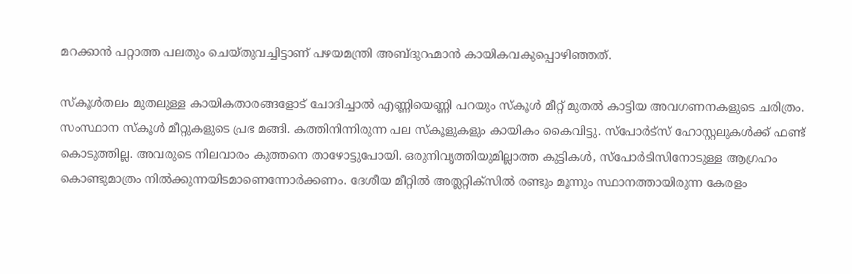മറക്കാന്‍ പറ്റാത്ത പലതും ചെയ്തുവച്ചിട്ടാണ് പഴയമന്ത്രി അബ്ദുറഹ്മാന്‍ കായികവകുപ്പൊഴിഞ്ഞത്.

സ്കൂള്‍തലം മുതലുള്ള കായികതാരങ്ങളോട് ചോദിച്ചാല്‍ എണ്ണിയെണ്ണി പറയും സ്കൂള്‍ മീറ്റ് മുതല്‍ കാട്ടിയ അവഗണനകളുടെ ചരിത്രം. സംസ്ഥാന സ്കൂള്‍ മീറ്റുകളുടെ പ്രഭ മങ്ങി. കത്തിനിന്നിരുന്ന പല സ്കൂളുകളും കായികം കൈവിട്ടു. സ്പോര്‍ട്സ് ഹോസ്റ്റലുകള്‍ക്ക് ഫണ്ട് കൊടുത്തില്ല. അവരുടെ നിലവാരം കുത്തനെ താഴോട്ടുപോയി. ഒരുനിവൃത്തിയുമില്ലാത്ത കുട്ടികള്‍, സ്പോര്‍ടിസിനോടുള്ള ആഗ്രഹം കൊണ്ടുമാത്രം നില്‍ക്കുന്നയിടമാണെന്നോര്‍ക്കണം. ദേശീയ മീറ്റില്‍ അത്ലറ്റിക്സില്‍ രണ്ടും മൂന്നും സ്ഥാനത്തായിരുന്ന കേരളം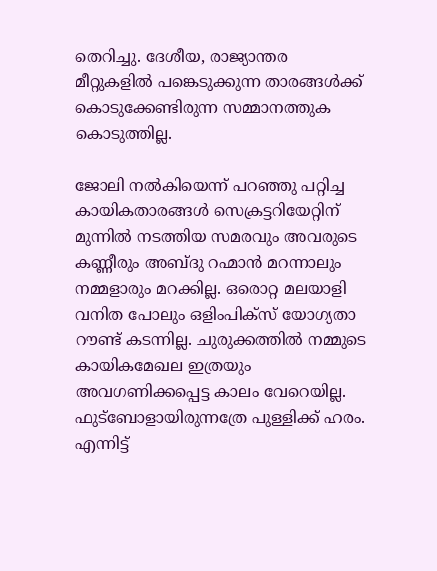തെറിച്ചു. ദേശീയ, രാജ്യാന്തര മീറ്റുകളില്‍ പങ്കെടുക്കുന്ന താരങ്ങള്‍ക്ക് കൊടുക്കേണ്ടിരുന്ന സമ്മാനത്തുക കൊടുത്തില്ല.

ജോലി നല്‍കിയെന്ന് പറഞ്ഞു പറ്റിച്ച കായികതാരങ്ങള്‍ സെക്രട്ടറിയേറ്റിന് മുന്നില്‍ നടത്തിയ സമരവും അവരുടെ കണ്ണീരും അബ്ദു റഹ്മാന്‍ മറന്നാലും നമ്മളാരും മറക്കില്ല. ഒരൊറ്റ മലയാളി വനിത പോലും ഒളിംപിക്സ് യോഗ്യതാ റൗണ്ട് കടന്നില്ല. ചുരുക്കത്തില്‍ നമ്മുടെ കായികമേഖല ഇത്രയും അവഗണിക്കപ്പെട്ട കാലം വേറെയില്ല. ഫുട്ബോളായിരുന്നത്രേ പുള്ളിക്ക് ഹരം. എന്നിട്ട്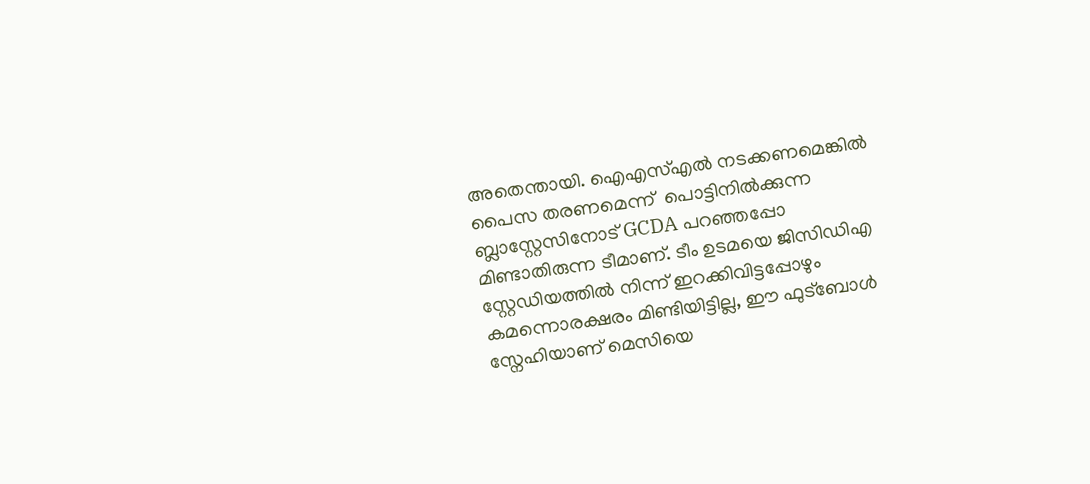അതെന്തായി. ഐഎസ്എല്‍ നടക്കണമെങ്കില്‍ പൈസ തരണമെന്ന്  പൊട്ടിനില്‍ക്കുന്ന ബ്ലാസ്റ്റേസിനോട് GCDA പറഞ്ഞപ്പോ മിണ്ടാതിരുന്ന ടീമാണ്. ടീം ഉടമയെ ജിസിഡിഎ സ്റ്റേഡിയത്തില്‍ നിന്ന് ഇറക്കിവിട്ടപ്പോഴും കമന്നൊരക്ഷരം മിണ്ടിയിട്ടില്ല, ഈ ഫുട്ബോള്‍ സ്നേഹിയാണ് മെസിയെ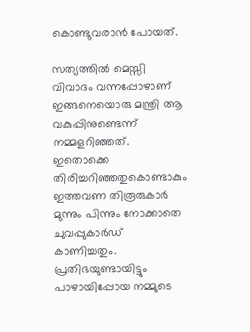കൊണ്ടുവരാന്‍ പോയത്.

സത്യത്തില്‍ മെസ്സി വിവാദം വന്നപ്പോഴാണ് ഇങ്ങനെയൊരു മന്ത്രി ആ വകുപ്പിനുണ്ടെന്ന് നമ്മളറിഞ്ഞത്. ഇതൊക്കെ തിരിച്ചറിഞ്ഞതുകൊണ്ടാകും ഇത്തവണ തിരൂരുകാര്‍ മുന്നും പിന്നും നോക്കാതെ ചുവപ്പുകാര്‍ഡ് കാണിച്ചതും. പ്രതിഭയുണ്ടായിട്ടും പാഴായിപ്പോയ നമ്മുടെ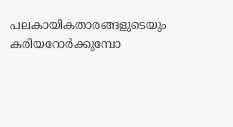പലകായികതാരങ്ങളുടെയും കരിയറോര്‍ക്കുമ്പോ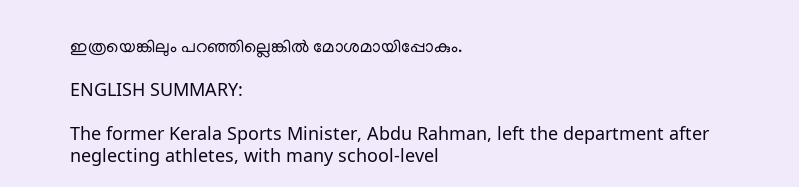ഇത്രയെങ്കിലും പറഞ്ഞില്ലെങ്കില്‍ മോശമായിപ്പോകും.

ENGLISH SUMMARY:

The former Kerala Sports Minister, Abdu Rahman, left the department after neglecting athletes, with many school-level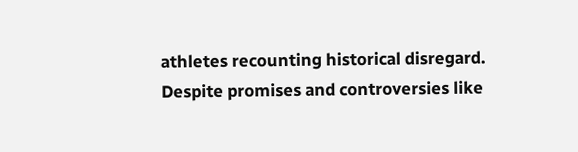athletes recounting historical disregard. Despite promises and controversies like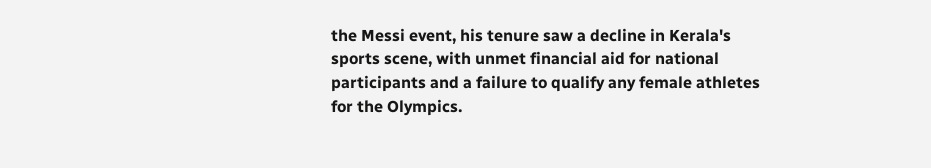the Messi event, his tenure saw a decline in Kerala's sports scene, with unmet financial aid for national participants and a failure to qualify any female athletes for the Olympics.